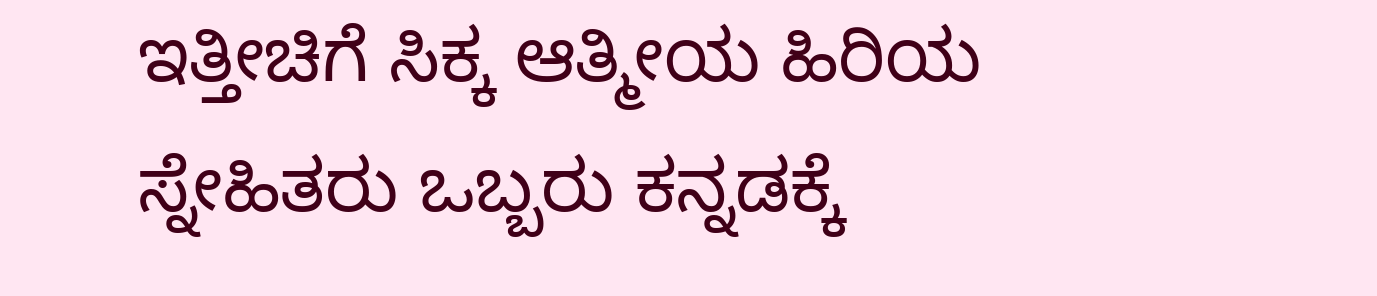ಇತ್ತೀಚಿಗೆ ಸಿಕ್ಕ ಆತ್ಮೀಯ ಹಿರಿಯ ಸ್ನೇಹಿತರು ಒಬ್ಬರು ಕನ್ನಡಕ್ಕೆ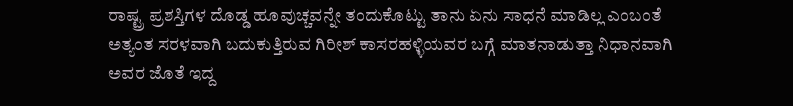ರಾಷ್ಟ್ರ ಪ್ರಶಸ್ತಿಗಳ ದೊಡ್ಡ ಹೂವುಚ್ಚವನ್ನೇ ತಂದುಕೊಟ್ಟು ತಾನು ಏನು ಸಾಧನೆ ಮಾಡಿಲ್ಲ ಎಂಬಂತೆ ಅತ್ಯಂತ ಸರಳವಾಗಿ ಬದುಕುತ್ತಿರುವ ಗಿರೀಶ್ ಕಾಸರಹಳ್ಳಿಯವರ ಬಗ್ಗೆ ಮಾತನಾಡುತ್ತಾ ನಿಧಾನವಾಗಿ ಅವರ ಜೊತೆ ಇದ್ದ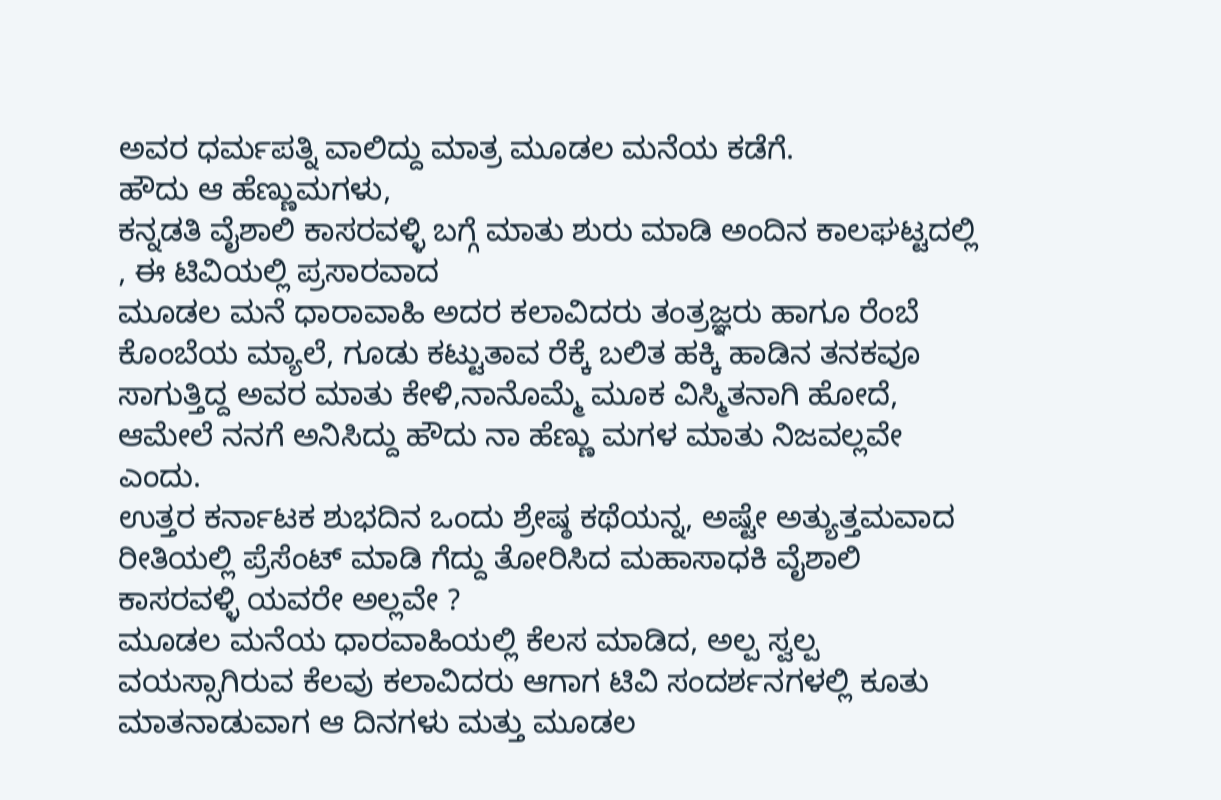ಅವರ ಧರ್ಮಪತ್ನಿ ವಾಲಿದ್ದು ಮಾತ್ರ ಮೂಡಲ ಮನೆಯ ಕಡೆಗೆ.
ಹೌದು ಆ ಹೆಣ್ಣುಮಗಳು,
ಕನ್ನಡತಿ ವೈಶಾಲಿ ಕಾಸರವಳ್ಳಿ ಬಗ್ಗೆ ಮಾತು ಶುರು ಮಾಡಿ ಅಂದಿನ ಕಾಲಘಟ್ಟದಲ್ಲಿ , ಈ ಟಿವಿಯಲ್ಲಿ ಪ್ರಸಾರವಾದ
ಮೂಡಲ ಮನೆ ಧಾರಾವಾಹಿ ಅದರ ಕಲಾವಿದರು ತಂತ್ರಜ್ಞರು ಹಾಗೂ ರೆಂಬೆ ಕೊಂಬೆಯ ಮ್ಯಾಲೆ, ಗೂಡು ಕಟ್ಟುತಾವ ರೆಕ್ಕೆ ಬಲಿತ ಹಕ್ಕಿ ಹಾಡಿನ ತನಕವೂ ಸಾಗುತ್ತಿದ್ದ ಅವರ ಮಾತು ಕೇಳಿ,ನಾನೊಮ್ಮೆ ಮೂಕ ವಿಸ್ಮಿತನಾಗಿ ಹೋದೆ,
ಆಮೇಲೆ ನನಗೆ ಅನಿಸಿದ್ದು ಹೌದು ನಾ ಹೆಣ್ಣು ಮಗಳ ಮಾತು ನಿಜವಲ್ಲವೇ ಎಂದು.
ಉತ್ತರ ಕರ್ನಾಟಕ ಶುಭದಿನ ಒಂದು ಶ್ರೇಷ್ಠ ಕಥೆಯನ್ನ, ಅಷ್ಟೇ ಅತ್ಯುತ್ತಮವಾದ ರೀತಿಯಲ್ಲಿ ಪ್ರೆಸೆಂಟ್ ಮಾಡಿ ಗೆದ್ದು ತೋರಿಸಿದ ಮಹಾಸಾಧಕಿ ವೈಶಾಲಿ ಕಾಸರವಳ್ಳಿ ಯವರೇ ಅಲ್ಲವೇ ?
ಮೂಡಲ ಮನೆಯ ಧಾರವಾಹಿಯಲ್ಲಿ ಕೆಲಸ ಮಾಡಿದ, ಅಲ್ಪ ಸ್ವಲ್ಪ ವಯಸ್ಸಾಗಿರುವ ಕೆಲವು ಕಲಾವಿದರು ಆಗಾಗ ಟಿವಿ ಸಂದರ್ಶನಗಳಲ್ಲಿ ಕೂತು ಮಾತನಾಡುವಾಗ ಆ ದಿನಗಳು ಮತ್ತು ಮೂಡಲ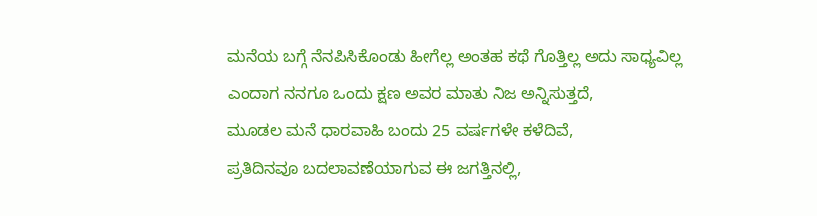ಮನೆಯ ಬಗ್ಗೆ ನೆನಪಿಸಿಕೊಂಡು ಹೀಗೆಲ್ಲ ಅಂತಹ ಕಥೆ ಗೊತ್ತಿಲ್ಲ ಅದು ಸಾಧ್ಯವಿಲ್ಲ ಎಂದಾಗ ನನಗೂ ಒಂದು ಕ್ಷಣ ಅವರ ಮಾತು ನಿಜ ಅನ್ನಿಸುತ್ತದೆ,
ಮೂಡಲ ಮನೆ ಧಾರವಾಹಿ ಬಂದು 25 ವರ್ಷಗಳೇ ಕಳೆದಿವೆ,
ಪ್ರತಿದಿನವೂ ಬದಲಾವಣೆಯಾಗುವ ಈ ಜಗತ್ತಿನಲ್ಲಿ,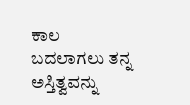ಕಾಲ ಬದಲಾಗಲು ತನ್ನ ಅಸ್ತಿತ್ವವನ್ನು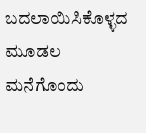ಬದಲಾಯಿಸಿಕೊಳ್ಳದ ಮೂಡಲ ಮನೆಗೊಂದು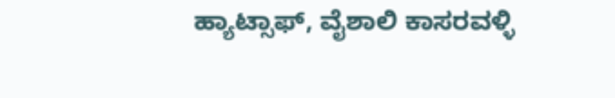ಹ್ಯಾಟ್ಸಾಫ್, ವೈಶಾಲಿ ಕಾಸರವಳ್ಳಿ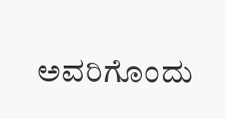ಅವರಿಗೊಂದು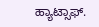ಹ್ಯಾಟ್ಸಾಫ್.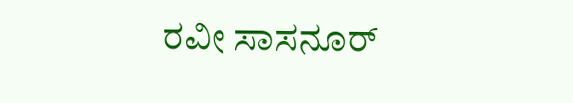ರವೀ ಸಾಸನೂರ್